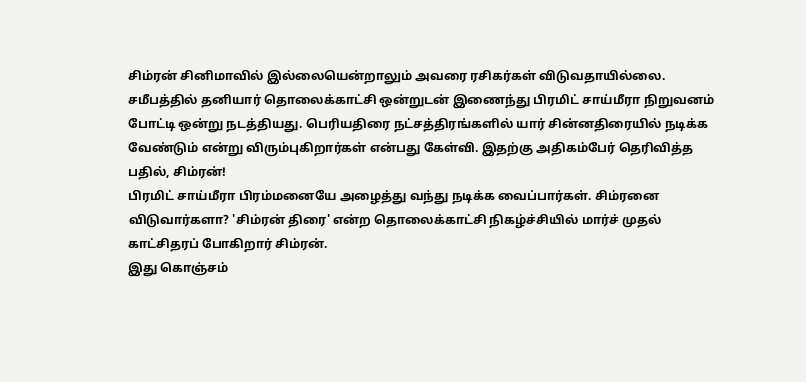சிம்ரன் சினிமாவில் இல்லையென்றாலும் அவரை ரசிகர்கள் விடுவதாயில்லை. சமீபத்தில் தனியார் தொலைக்காட்சி ஒன்றுடன் இணைந்து பிரமிட் சாய்மீரா நிறுவனம் போட்டி ஒன்று நடத்தியது. பெரியதிரை நட்சத்திரங்களில் யார் சின்னதிரையில் நடிக்க வேண்டும் என்று விரும்புகிறார்கள் என்பது கேள்வி. இதற்கு அதிகம்பேர் தெரிவித்த பதில், சிம்ரன்!
பிரமிட் சாய்மீரா பிரம்மனையே அழைத்து வந்து நடிக்க வைப்பார்கள். சிம்ரனை விடுவார்களா? 'சிம்ரன் திரை' என்ற தொலைக்காட்சி நிகழ்ச்சியில் மார்ச் முதல் காட்சிதரப் போகிறார் சிம்ரன்.
இது கொஞ்சம்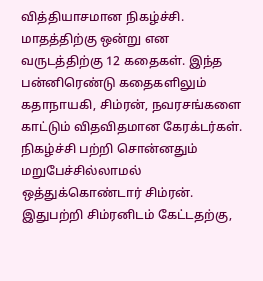வித்தியாசமான நிகழ்ச்சி. மாதத்திற்கு ஒன்று என வருடத்திற்கு 12 கதைகள். இந்த பன்னிரெண்டு கதைகளிலும் கதாநாயகி, சிம்ரன், நவரசங்களை காட்டும் விதவிதமான கேரக்டர்கள்.
நிகழ்ச்சி பற்றி சொன்னதும் மறுபேச்சில்லாமல் ஒத்துக்கொண்டார் சிம்ரன். இதுபற்றி சிம்ரனிடம் கேட்டதற்கு,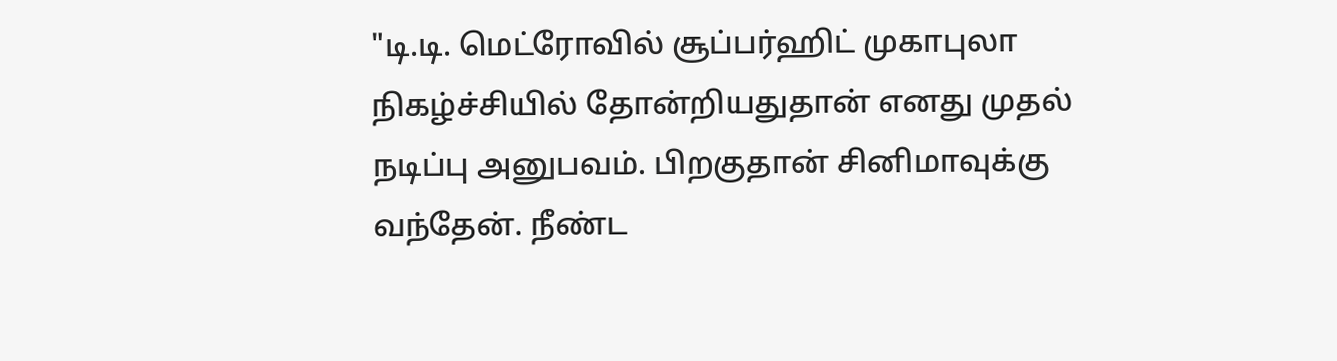"டி.டி. மெட்ரோவில் சூப்பர்ஹிட் முகாபுலா நிகழ்ச்சியில் தோன்றியதுதான் எனது முதல் நடிப்பு அனுபவம். பிறகுதான் சினிமாவுக்கு வந்தேன். நீண்ட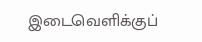இடைவெளிக்குப்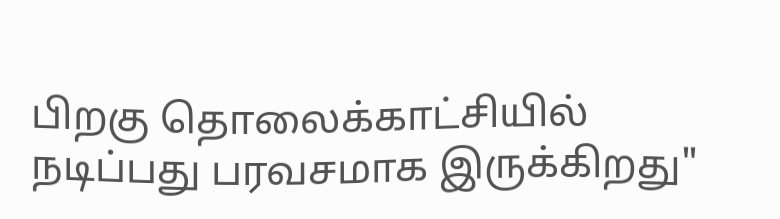பிறகு தொலைக்காட்சியில் நடிப்பது பரவசமாக இருக்கிறது"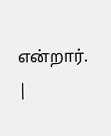என்றார்.
|